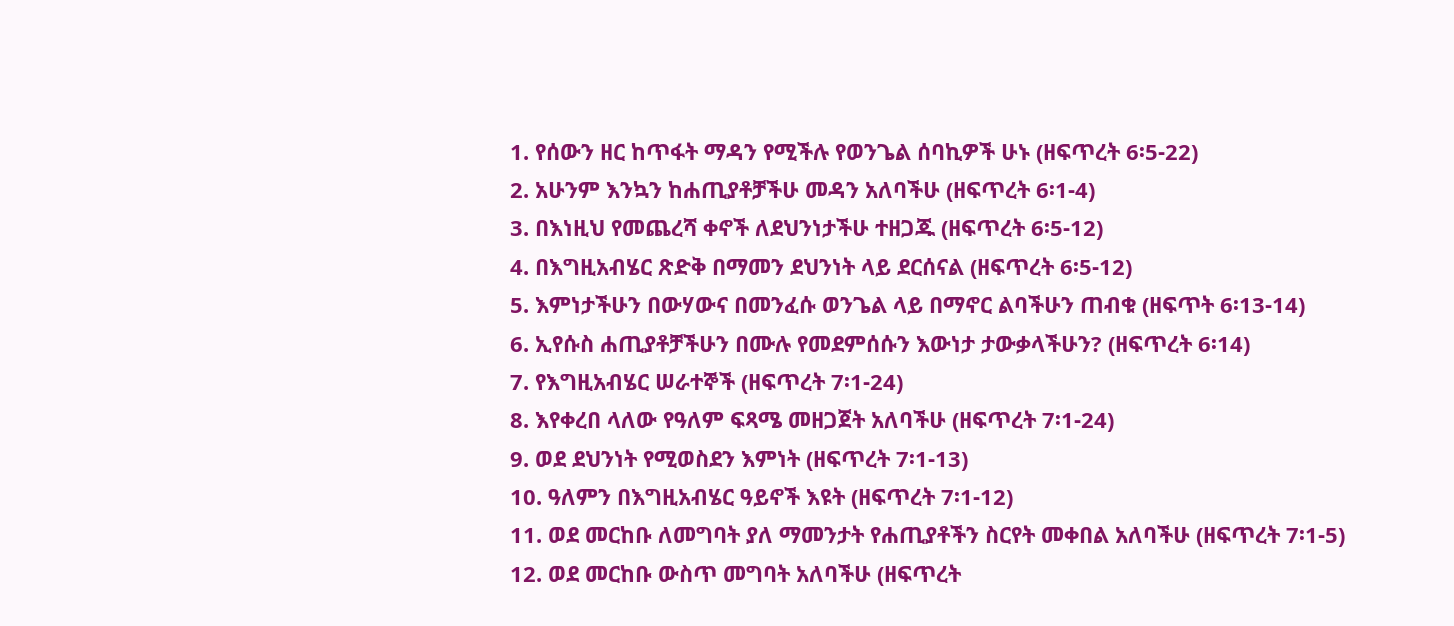1. የሰውን ዘር ከጥፋት ማዳን የሚችሉ የወንጌል ሰባኪዎች ሁኑ (ዘፍጥረት 6፡5-22)
2. አሁንም እንኳን ከሐጢያቶቻችሁ መዳን አለባችሁ (ዘፍጥረት 6፡1-4)
3. በእነዚህ የመጨረሻ ቀኖች ለደህንነታችሁ ተዘጋጁ (ዘፍጥረት 6፡5-12)
4. በእግዚአብሄር ጽድቅ በማመን ደህንነት ላይ ደርሰናል (ዘፍጥረት 6፡5-12)
5. እምነታችሁን በውሃውና በመንፈሱ ወንጌል ላይ በማኖር ልባችሁን ጠብቁ (ዘፍጥት 6፡13-14)
6. ኢየሱስ ሐጢያቶቻችሁን በሙሉ የመደምሰሱን እውነታ ታውቃላችሁን? (ዘፍጥረት 6፡14)
7. የእግዚአብሄር ሠራተኞች (ዘፍጥረት 7፡1-24)
8. እየቀረበ ላለው የዓለም ፍጻሜ መዘጋጀት አለባችሁ (ዘፍጥረት 7፡1-24)
9. ወደ ደህንነት የሚወስደን እምነት (ዘፍጥረት 7፡1-13)
10. ዓለምን በእግዚአብሄር ዓይኖች እዩት (ዘፍጥረት 7፡1-12)
11. ወደ መርከቡ ለመግባት ያለ ማመንታት የሐጢያቶችን ስርየት መቀበል አለባችሁ (ዘፍጥረት 7፡1-5)
12. ወደ መርከቡ ውስጥ መግባት አለባችሁ (ዘፍጥረት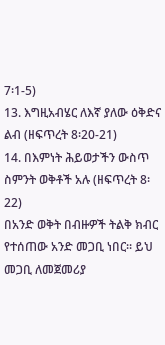7፡1-5)
13. እግዚአብሄር ለእኛ ያለው ዕቅድና ልብ (ዘፍጥረት 8፡20-21)
14. በእምነት ሕይወታችን ውስጥ ስምንት ወቅቶች አሉ (ዘፍጥረት 8፡22)
በአንድ ወቅት በብዙዎች ትልቅ ክብር የተሰጠው አንድ መጋቢ ነበር፡፡ ይህ መጋቢ ለመጀመሪያ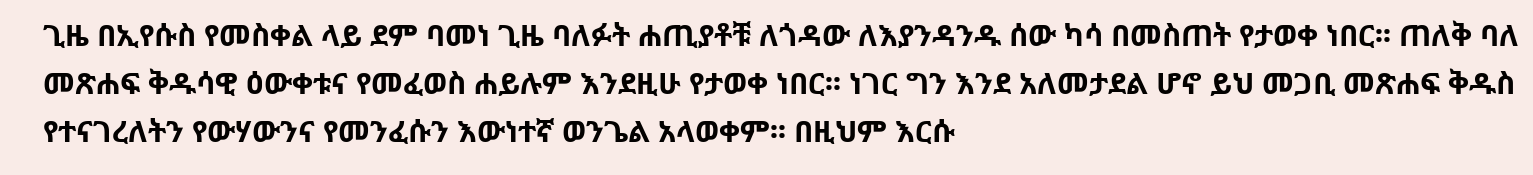ጊዜ በኢየሱስ የመስቀል ላይ ደም ባመነ ጊዜ ባለፉት ሐጢያቶቹ ለጎዳው ለእያንዳንዱ ሰው ካሳ በመስጠት የታወቀ ነበር፡፡ ጠለቅ ባለ መጽሐፍ ቅዱሳዊ ዕውቀቱና የመፈወስ ሐይሉም እንደዚሁ የታወቀ ነበር፡፡ ነገር ግን እንደ አለመታደል ሆኖ ይህ መጋቢ መጽሐፍ ቅዱስ የተናገረለትን የውሃውንና የመንፈሱን እውነተኛ ወንጌል አላወቀም፡፡ በዚህም እርሱ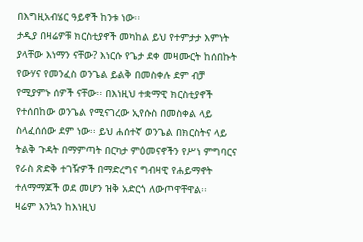በእግዚአብሄር ዓይኖች ከንቱ ነው፡፡
ታዲያ በዛሬዎቹ ክርስቲያኖች መካከል ይህ የተምታታ እምነት ያላቸው እነማን ናቸው? እነርሱ የጌታ ደቀ መዛሙርት ከሰበኩት የውሃና የመንፈስ ወንጌል ይልቅ በመስቀሉ ደም ብቻ የሚያምኑ ሰዎች ናቸው፡፡ በእነዚህ ተቋማዊ ክርስቲያኖች የተሰበከው ወንጌል የሚናገረው ኢየሱስ በመስቀል ላይ ስላፈሰሰው ደም ነው፡፡ ይህ ሐሰተኛ ወንጌል በክርስትና ላይ ትልቅ ጉዳት በማምጣት በርካታ ምዕመናኖችን የሥነ ምግባርና የራስ ጽድቅ ተገዥዎች በማድረግና ግብዛዊ የሐይማኖት ተለማማጆች ወደ መሆን ዝቅ አድርጎ ለውጦዋቸዋል፡፡
ዛሬም እንኳን ከእነዚህ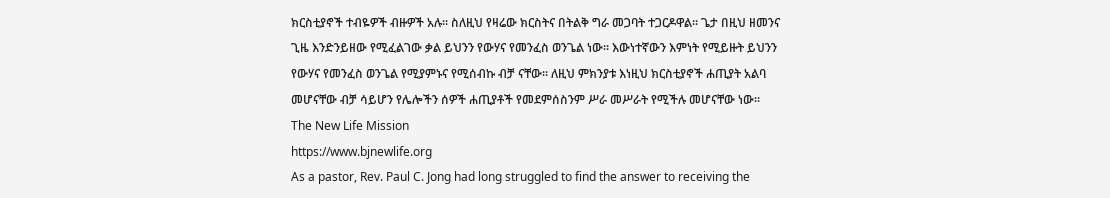ክርስቲያኖች ተብዬዎች ብዙዎች አሉ፡፡ ስለዚህ የዛሬው ክርስትና በትልቅ ግራ መጋባት ተጋርዶዋል፡፡ ጌታ በዚህ ዘመንና ጊዜ እንድንይዘው የሚፈልገው ቃል ይህንን የውሃና የመንፈስ ወንጌል ነው፡፡ እውነተኛውን እምነት የሚይዙት ይህንን የውሃና የመንፈስ ወንጌል የሚያምኑና የሚሰብኩ ብቻ ናቸው፡፡ ለዚህ ምክንያቱ እነዚህ ክርስቲያኖች ሐጢያት አልባ መሆናቸው ብቻ ሳይሆን የሌሎችን ሰዎች ሐጢያቶች የመደምሰስንም ሥራ መሥራት የሚችሉ መሆናቸው ነው፡፡
The New Life Mission
https://www.bjnewlife.org
As a pastor, Rev. Paul C. Jong had long struggled to find the answer to receiving the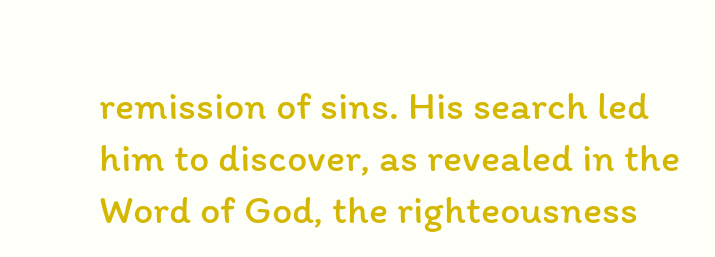remission of sins. His search led him to discover, as revealed in the Word of God, the righteousness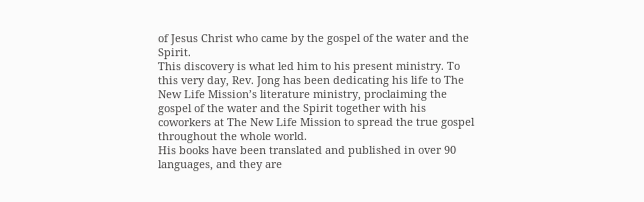of Jesus Christ who came by the gospel of the water and the Spirit.
This discovery is what led him to his present ministry. To this very day, Rev. Jong has been dedicating his life to The New Life Mission’s literature ministry, proclaiming the gospel of the water and the Spirit together with his coworkers at The New Life Mission to spread the true gospel throughout the whole world.
His books have been translated and published in over 90 languages, and they are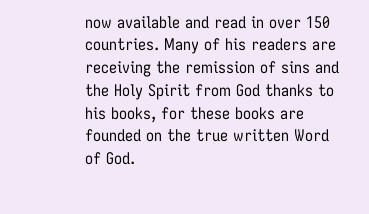now available and read in over 150 countries. Many of his readers are receiving the remission of sins and the Holy Spirit from God thanks to his books, for these books are founded on the true written Word of God.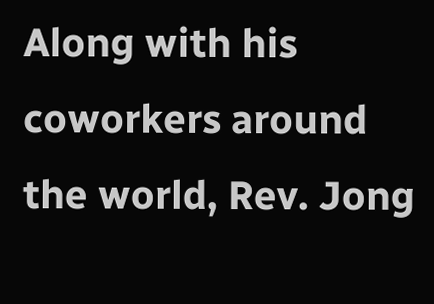Along with his coworkers around the world, Rev. Jong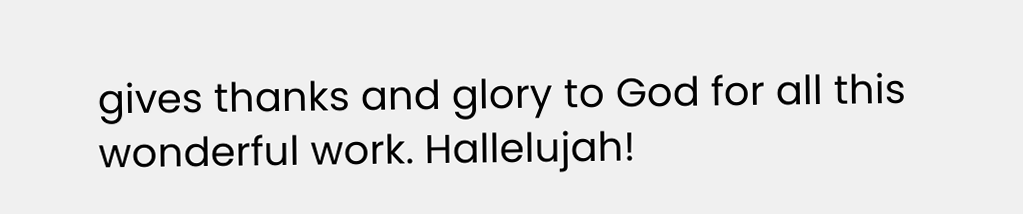gives thanks and glory to God for all this wonderful work. Hallelujah!